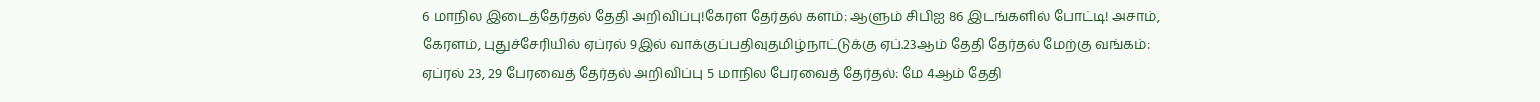6 மாநில இடைத்தேர்தல் தேதி அறிவிப்பு!கேரள தேர்தல் களம்: ஆளும் சிபிஐ 86 இடங்களில் போட்டி! அசாம், கேரளம், புதுச்சேரியில் ஏப்ரல் 9இல் வாக்குப்பதிவுதமிழ்நாட்டுக்கு ஏப்.23ஆம் தேதி தேர்தல் மேற்கு வங்கம்: ஏப்ரல் 23, 29 பேரவைத் தேர்தல் அறிவிப்பு 5 மாநில பேரவைத் தேர்தல்: மே 4ஆம் தேதி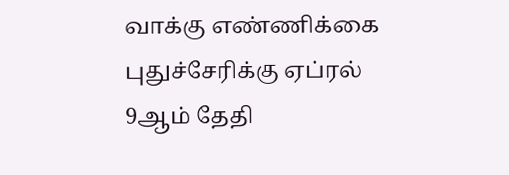வாக்கு எண்ணிக்கை புதுச்சேரிக்கு ஏப்ரல் 9ஆம் தேதி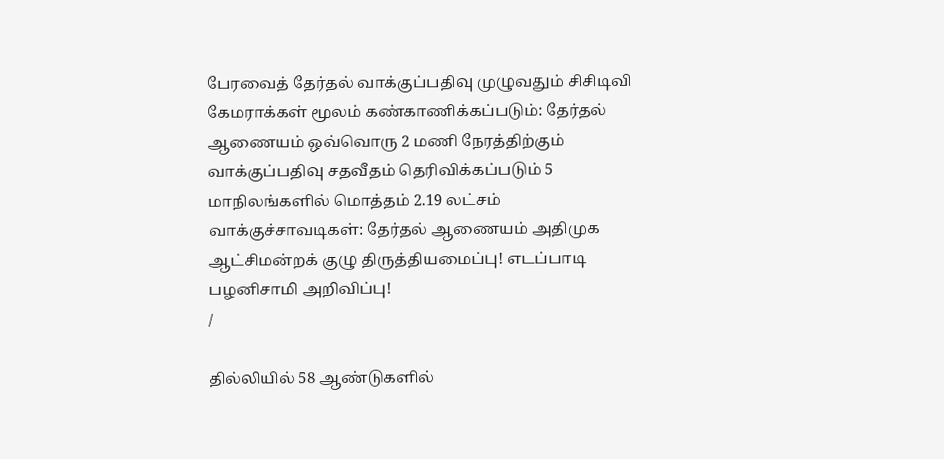பேரவைத் தேர்தல் வாக்குப்பதிவு முழுவதும் சிசிடிவி கேமராக்கள் மூலம் கண்காணிக்கப்படும்: தேர்தல் ஆணையம் ஒவ்வொரு 2 மணி நேரத்திற்கும் வாக்குப்பதிவு சதவீதம் தெரிவிக்கப்படும் 5 மாநிலங்களில் மொத்தம் 2.19 லட்சம் வாக்குச்சாவடிகள்: தேர்தல் ஆணையம் அதிமுக ஆட்சிமன்றக் குழு திருத்தியமைப்பு! எடப்பாடி பழனிசாமி அறிவிப்பு!
/

தில்லியில் 58 ஆண்டுகளில்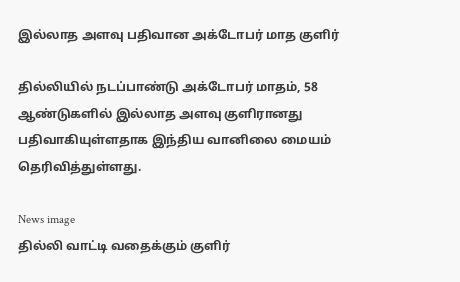இல்லாத அளவு பதிவான அக்டோபர் மாத குளிர்

தில்லியில் நடப்பாண்டு அக்டோபர் மாதம், 58 ஆண்டுகளில் இல்லாத அளவு குளிரானது பதிவாகியுள்ளதாக இந்திய வானிலை மையம் தெரிவித்துள்ளது.

News image
தில்லி வாட்டி வதைக்கும் குளிர்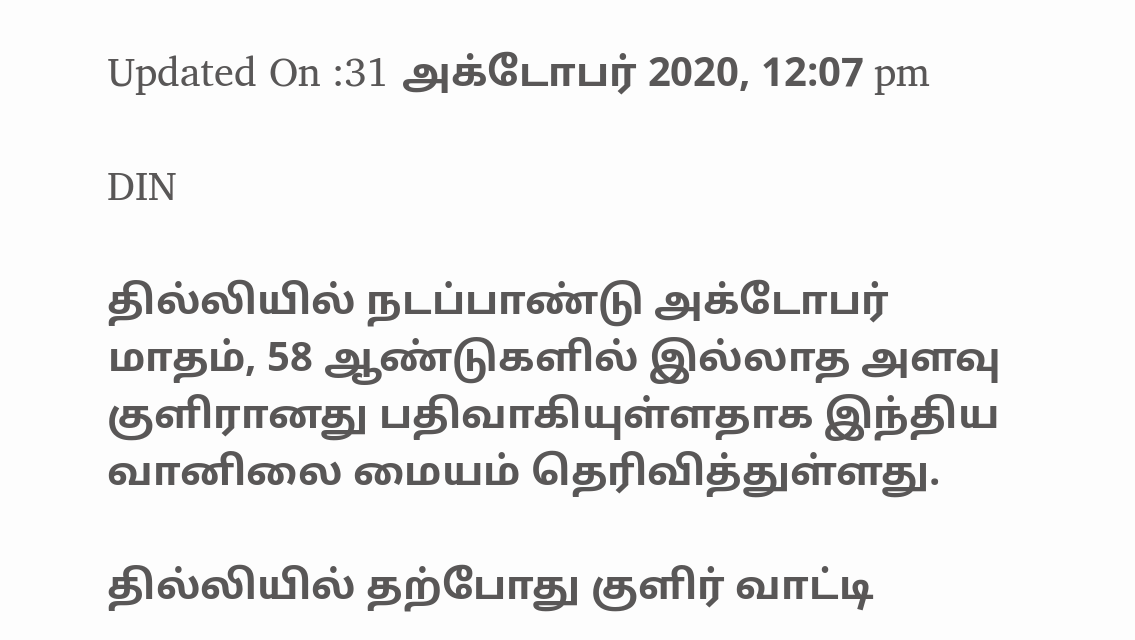Updated On :31 அக்டோபர் 2020, 12:07 pm

DIN

தில்லியில் நடப்பாண்டு அக்டோபர் மாதம், 58 ஆண்டுகளில் இல்லாத அளவு குளிரானது பதிவாகியுள்ளதாக இந்திய வானிலை மையம் தெரிவித்துள்ளது.

தில்லியில் தற்போது குளிர் வாட்டி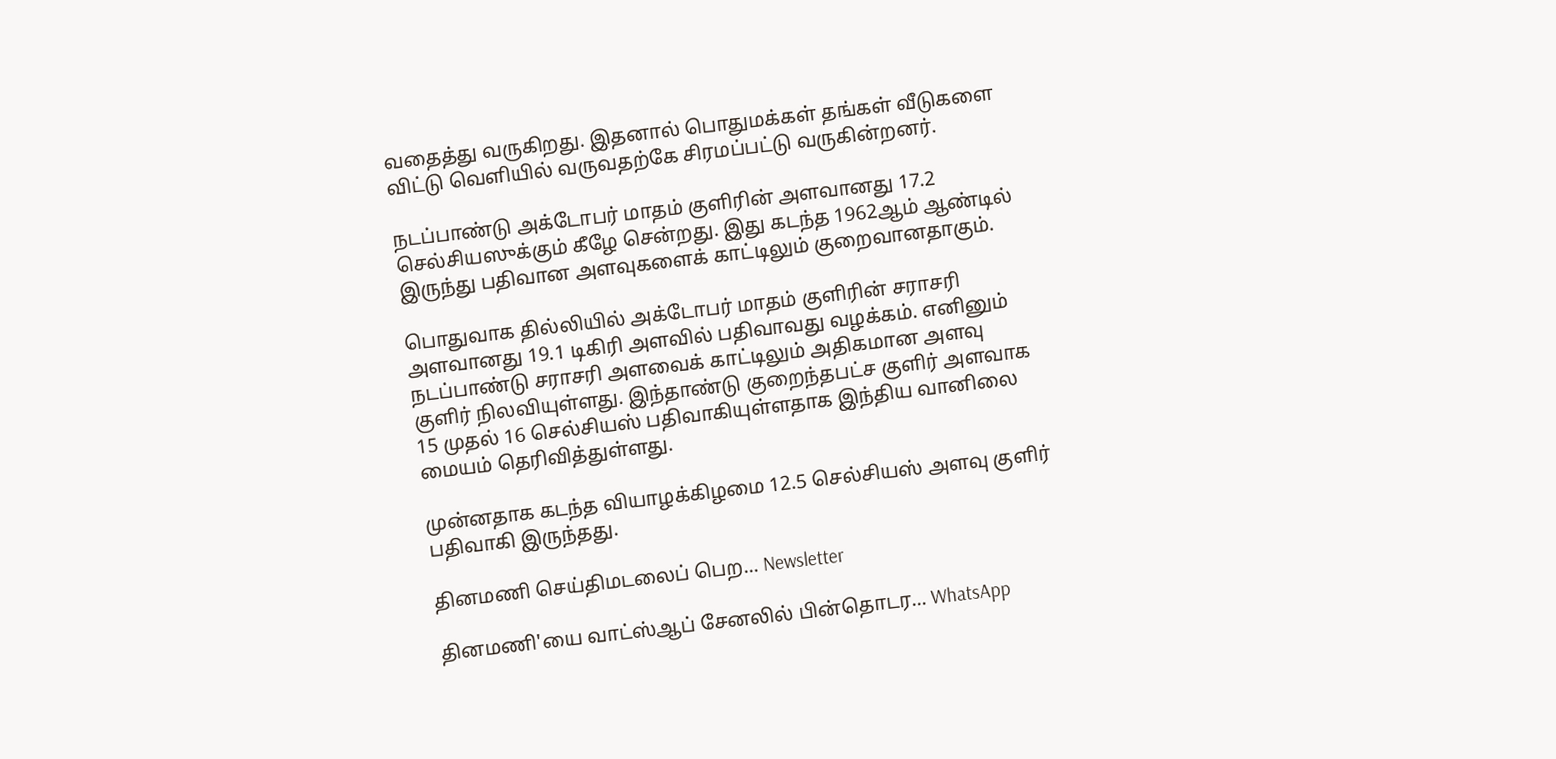வதைத்து வருகிறது. இதனால் பொதுமக்கள் தங்கள் வீடுகளை விட்டு வெளியில் வருவதற்கே சிரமப்பட்டு வருகின்றனர்.

நடப்பாண்டு அக்டோபர் மாதம் குளிரின் அளவானது 17.2 செல்சியஸுக்கும் கீழே சென்றது. இது கடந்த 1962ஆம் ஆண்டில் இருந்து பதிவான அளவுகளைக் காட்டிலும் குறைவானதாகும்.

பொதுவாக தில்லியில் அக்டோபர் மாதம் குளிரின் சராசரி அளவானது 19.1 டிகிரி அளவில் பதிவாவது வழக்கம். எனினும் நடப்பாண்டு சராசரி அளவைக் காட்டிலும் அதிகமான அளவு குளிர் நிலவியுள்ளது. இந்தாண்டு குறைந்தபட்ச குளிர் அளவாக 15 முதல் 16 செல்சியஸ் பதிவாகியுள்ளதாக இந்திய வானிலை மையம் தெரிவித்துள்ளது.

முன்னதாக கடந்த வியாழக்கிழமை 12.5 செல்சியஸ் அளவு குளிர் பதிவாகி இருந்தது.

தினமணி செய்திமடலைப் பெற... Newsletter

தினமணி'யை வாட்ஸ்ஆப் சேனலில் பின்தொடர... WhatsApp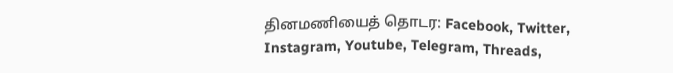தினமணியைத் தொடர: Facebook, Twitter, Instagram, Youtube, Telegram, Threads,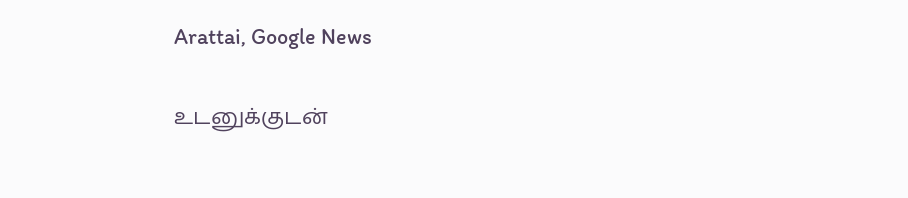Arattai, Google News

உடனுக்குடன்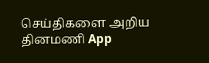செய்திகளை அறிய தினமணி App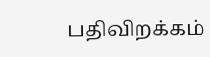பதிவிறக்கம்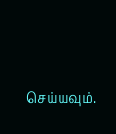செய்யவும்.